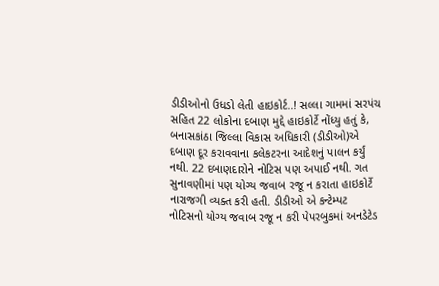ડીડીઓનો ઉધડો લેતી હાઇકોર્ટ..! સલ્લા ગામમાં સરપંચ સહિત 22 લોકોના દબાણ મુદ્દે હાઇકોર્ટે નોંધ્યુ હતું કે, બનાસકાંઠા જિલ્લા વિકાસ અધિકારી (ડીડીઓ)એ દબાણ દૂર કરાવવાના કલેકટરના આદેશનું પાલન કર્યું નથી. 22 દબાણદારોને નોટિસ પણ અપાઈ નથી. ગત સુનાવણીમાં પણ યોગ્ય જવાબ રજૂ ન કરાતા હાઇકોર્ટે નારાજગી વ્યક્ત કરી હતી. ડીડીઓ એ કન્ટેમ્પટ નોટિસનો યોગ્ય જવાબ રજૂ ન કરી પેપરબુકમાં અનડેટેડ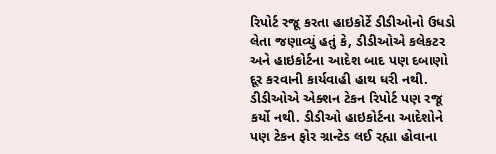રિપોર્ટ રજૂ કરતા હાઇકોર્ટે ડીડીઓનો ઉધડો લેતા જણાવ્યું હતું કે, ડીડીઓએ કલેકટર અને હાઇકોર્ટના આદેશ બાદ પણ દબાણો દૂર કરવાની કાર્યવાહી હાથ ધરી નથી. ડીડીઓએ એક્શન ટેકન રિપોર્ટ પણ રજૂ કર્યો નથી. ડીડીઓ હાઇકોર્ટના આદેશોને પણ ટેકન ફોર ગ્રાન્ટેડ લઈ રહ્યા હોવાના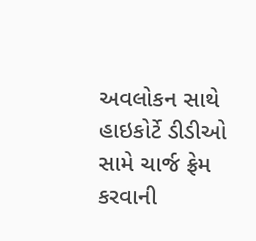અવલોકન સાથે હાઇકોર્ટે ડીડીઓ સામે ચાર્જ ફ્રેમ કરવાની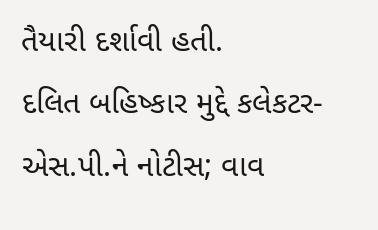તૈયારી દર્શાવી હતી.
દલિત બહિષ્કાર મુદ્દે કલેકટર- એસ.પી.ને નોટીસ; વાવ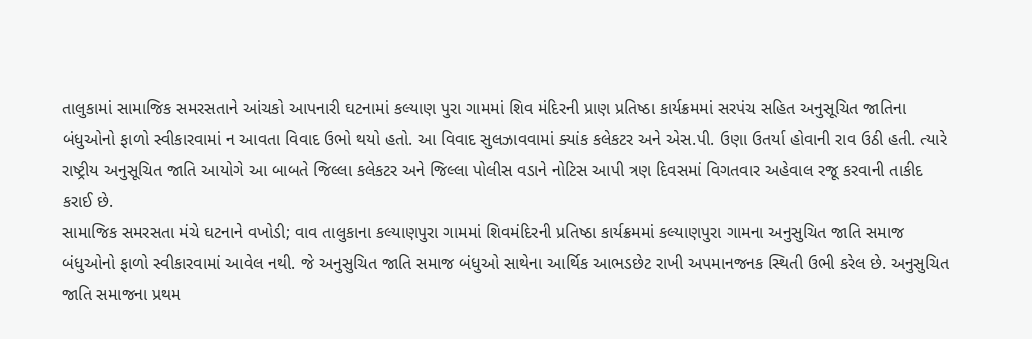તાલુકામાં સામાજિક સમરસતાને આંચકો આપનારી ઘટનામાં કલ્યાણ પુરા ગામમાં શિવ મંદિરની પ્રાણ પ્રતિષ્ઠા કાર્યક્રમમાં સરપંચ સહિત અનુસૂચિત જાતિના બંધુઓનો ફાળો સ્વીકારવામાં ન આવતા વિવાદ ઉભો થયો હતો. આ વિવાદ સુલઝાવવામાં ક્યાંક કલેકટર અને એસ.પી. ઉણા ઉતર્યા હોવાની રાવ ઉઠી હતી. ત્યારે રાષ્ટ્રીય અનુસૂચિત જાતિ આયોગે આ બાબતે જિલ્લા કલેકટર અને જિલ્લા પોલીસ વડાને નોટિસ આપી ત્રણ દિવસમાં વિગતવાર અહેવાલ રજૂ કરવાની તાકીદ કરાઈ છે.
સામાજિક સમરસતા મંચે ઘટનાને વખોડી; વાવ તાલુકાના કલ્યાણપુરા ગામમાં શિવમંદિરની પ્રતિષ્ઠા કાર્યક્રમમાં કલ્યાણપુરા ગામના અનુસુચિત જાતિ સમાજ બંધુઓનો ફાળો સ્વીકારવામાં આવેલ નથી. જે અનુસુચિત જાતિ સમાજ બંધુઓ સાથેના આર્થિક આભડછેટ રાખી અપમાનજનક સ્થિતી ઉભી કરેલ છે. અનુસુચિત જાતિ સમાજના પ્રથમ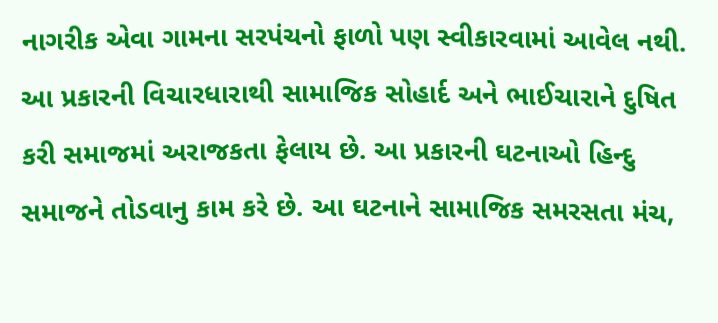નાગરીક એવા ગામના સરપંચનો ફાળો પણ સ્વીકારવામાં આવેલ નથી. આ પ્રકારની વિચારધારાથી સામાજિક સોહાર્દ અને ભાઈચારાને દુષિત કરી સમાજમાં અરાજકતા ફેલાય છે. આ પ્રકારની ઘટનાઓ હિન્દુ સમાજને તોડવાનુ કામ કરે છે. આ ઘટનાને સામાજિક સમરસતા મંચ,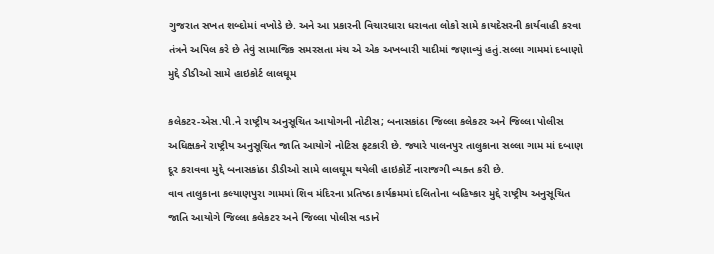ગુજરાત સખત શબ્દોમાં વખોડે છે. અને આ પ્રકારની વિચારધારા ધરાવતા લોકો સામે કાયદેસરની કાર્યવાહી કરવા તંત્રને અપિલ કરે છે તેવું સામાજિક સમરસતા મંચ એ એક અખબારી યાદીમાં જણાવ્યું હતું.સલ્લા ગામમાં દબાણો મુદ્દે ડીડીઓ સામે હાઇકોર્ટ લાલઘૂમ

કલેકટર-એસ.પી.ને રાષ્ટ્રીય અનુસૂચિત આયોગની નોટીસ; બનાસકાંઠા જિલ્લા કલેકટર અને જિલ્લા પોલીસ અધિક્ષકને રાષ્ટ્રીય અનુસૂચિત જાતિ આયોગે નોટિસ ફટકારી છે. જ્યારે પાલનપુર તાલુકાના સલ્લા ગામ માં દબાણ દૂર કરાવવા મુદ્દે બનાસકાંઠા ડીડીઓ સામે લાલઘૂમ થયેલી હાઇકોર્ટે નારાજગી વ્યક્ત કરી છે.
વાવ તાલુકાના કલ્યાણપુરા ગામમાં શિવ મંદિરના પ્રતિષ્ઠા કાર્યક્રમમાં દલિતોના બહિષ્કાર મુદ્દે રાષ્ટ્રીય અનુસૂચિત જાતિ આયોગે જિલ્લા કલેકટર અને જિલ્લા પોલીસ વડાને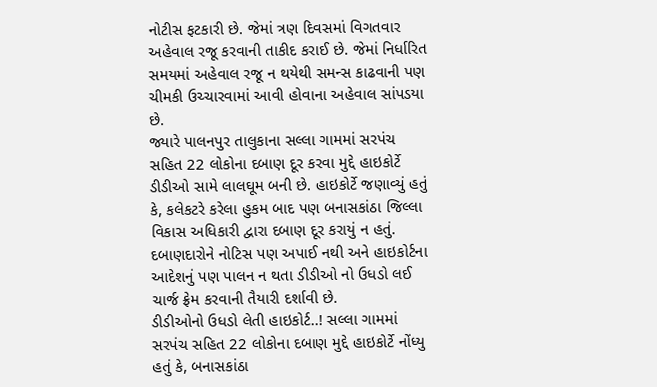નોટીસ ફટકારી છે. જેમાં ત્રણ દિવસમાં વિગતવાર અહેવાલ રજૂ કરવાની તાકીદ કરાઈ છે. જેમાં નિર્ધારિત સમયમાં અહેવાલ રજૂ ન થયેથી સમન્સ કાઢવાની પણ ચીમકી ઉચ્ચારવામાં આવી હોવાના અહેવાલ સાંપડયા છે.
જ્યારે પાલનપુર તાલુકાના સલ્લા ગામમાં સરપંચ સહિત 22 લોકોના દબાણ દૂર કરવા મુદ્દે હાઇકોર્ટે ડીડીઓ સામે લાલઘૂમ બની છે. હાઇકોર્ટે જણાવ્યું હતું કે, કલેકટરે કરેલા હુકમ બાદ પણ બનાસકાંઠા જિલ્લા વિકાસ અધિકારી દ્વારા દબાણ દૂર કરાયું ન હતું. દબાણદારોને નોટિસ પણ અપાઈ નથી અને હાઇકોર્ટના આદેશનું પણ પાલન ન થતા ડીડીઓ નો ઉધડો લઈ ચાર્જ ફ્રેમ કરવાની તૈયારી દર્શાવી છે.
ડીડીઓનો ઉધડો લેતી હાઇકોર્ટ..! સલ્લા ગામમાં સરપંચ સહિત 22 લોકોના દબાણ મુદ્દે હાઇકોર્ટે નોંધ્યુ હતું કે, બનાસકાંઠા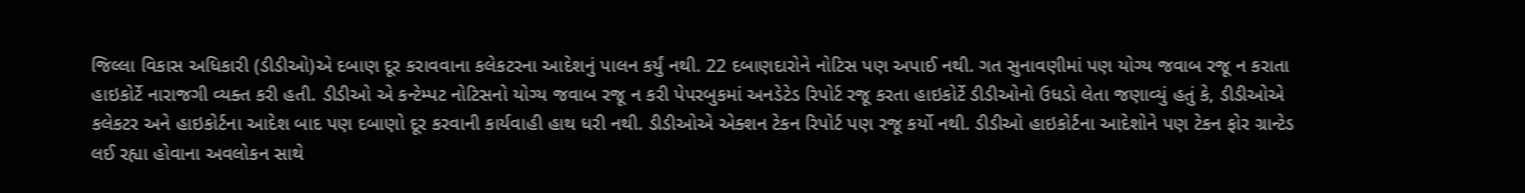જિલ્લા વિકાસ અધિકારી (ડીડીઓ)એ દબાણ દૂર કરાવવાના કલેકટરના આદેશનું પાલન કર્યું નથી. 22 દબાણદારોને નોટિસ પણ અપાઈ નથી. ગત સુનાવણીમાં પણ યોગ્ય જવાબ રજૂ ન કરાતા હાઇકોર્ટે નારાજગી વ્યક્ત કરી હતી. ડીડીઓ એ કન્ટેમ્પટ નોટિસનો યોગ્ય જવાબ રજૂ ન કરી પેપરબુકમાં અનડેટેડ રિપોર્ટ રજૂ કરતા હાઇકોર્ટે ડીડીઓનો ઉધડો લેતા જણાવ્યું હતું કે, ડીડીઓએ કલેકટર અને હાઇકોર્ટના આદેશ બાદ પણ દબાણો દૂર કરવાની કાર્યવાહી હાથ ધરી નથી. ડીડીઓએ એક્શન ટેકન રિપોર્ટ પણ રજૂ કર્યો નથી. ડીડીઓ હાઇકોર્ટના આદેશોને પણ ટેકન ફોર ગ્રાન્ટેડ લઈ રહ્યા હોવાના અવલોકન સાથે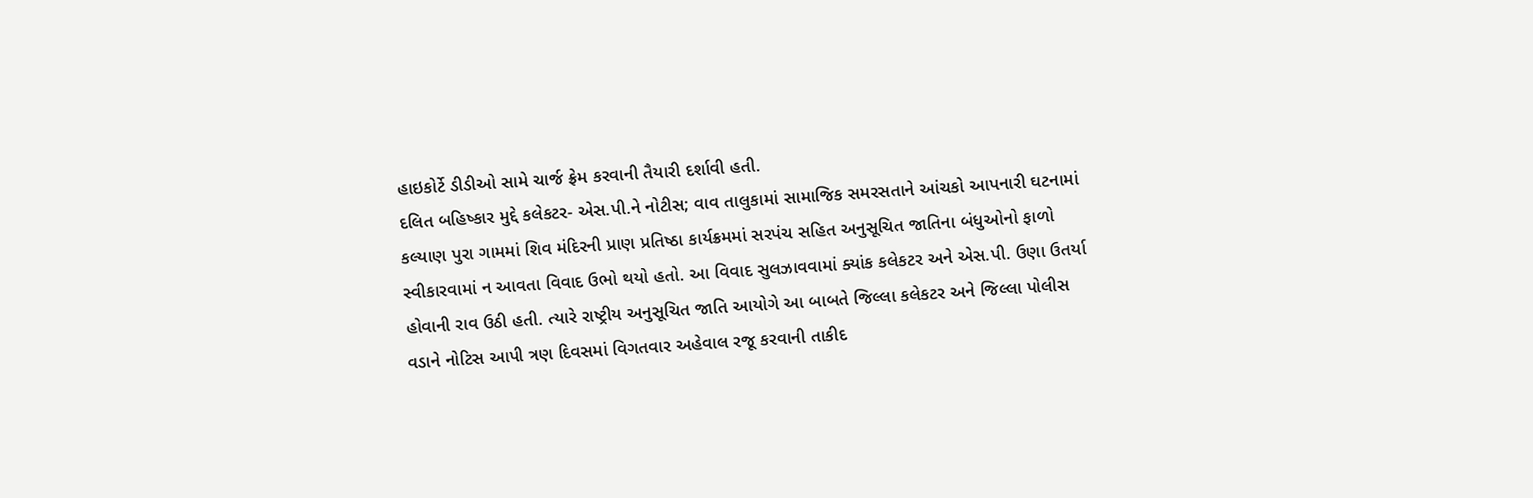હાઇકોર્ટે ડીડીઓ સામે ચાર્જ ફ્રેમ કરવાની તૈયારી દર્શાવી હતી.
દલિત બહિષ્કાર મુદ્દે કલેકટર- એસ.પી.ને નોટીસ; વાવ તાલુકામાં સામાજિક સમરસતાને આંચકો આપનારી ઘટનામાં કલ્યાણ પુરા ગામમાં શિવ મંદિરની પ્રાણ પ્રતિષ્ઠા કાર્યક્રમમાં સરપંચ સહિત અનુસૂચિત જાતિના બંધુઓનો ફાળો સ્વીકારવામાં ન આવતા વિવાદ ઉભો થયો હતો. આ વિવાદ સુલઝાવવામાં ક્યાંક કલેકટર અને એસ.પી. ઉણા ઉતર્યા હોવાની રાવ ઉઠી હતી. ત્યારે રાષ્ટ્રીય અનુસૂચિત જાતિ આયોગે આ બાબતે જિલ્લા કલેકટર અને જિલ્લા પોલીસ વડાને નોટિસ આપી ત્રણ દિવસમાં વિગતવાર અહેવાલ રજૂ કરવાની તાકીદ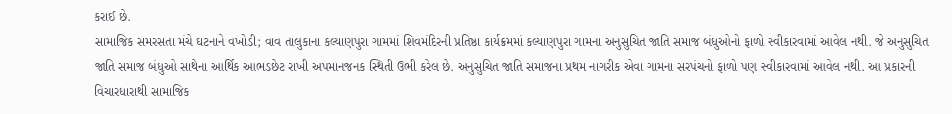કરાઈ છે.
સામાજિક સમરસતા મંચે ઘટનાને વખોડી; વાવ તાલુકાના કલ્યાણપુરા ગામમાં શિવમંદિરની પ્રતિષ્ઠા કાર્યક્રમમાં કલ્યાણપુરા ગામના અનુસુચિત જાતિ સમાજ બંધુઓનો ફાળો સ્વીકારવામાં આવેલ નથી. જે અનુસુચિત જાતિ સમાજ બંધુઓ સાથેના આર્થિક આભડછેટ રાખી અપમાનજનક સ્થિતી ઉભી કરેલ છે. અનુસુચિત જાતિ સમાજના પ્રથમ નાગરીક એવા ગામના સરપંચનો ફાળો પણ સ્વીકારવામાં આવેલ નથી. આ પ્રકારની વિચારધારાથી સામાજિક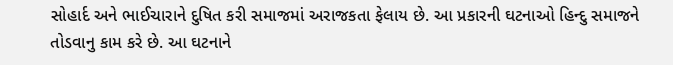સોહાર્દ અને ભાઈચારાને દુષિત કરી સમાજમાં અરાજકતા ફેલાય છે. આ પ્રકારની ઘટનાઓ હિન્દુ સમાજને તોડવાનુ કામ કરે છે. આ ઘટનાને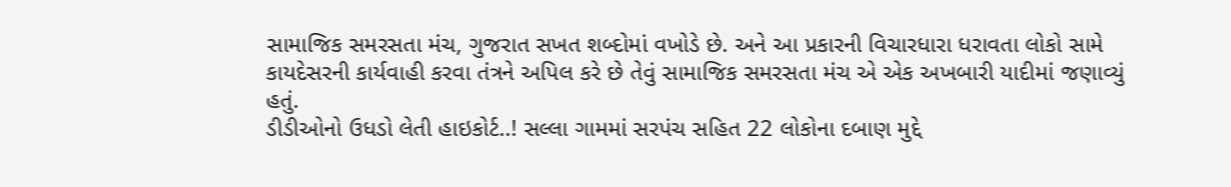સામાજિક સમરસતા મંચ, ગુજરાત સખત શબ્દોમાં વખોડે છે. અને આ પ્રકારની વિચારધારા ધરાવતા લોકો સામે કાયદેસરની કાર્યવાહી કરવા તંત્રને અપિલ કરે છે તેવું સામાજિક સમરસતા મંચ એ એક અખબારી યાદીમાં જણાવ્યું હતું.
ડીડીઓનો ઉધડો લેતી હાઇકોર્ટ..! સલ્લા ગામમાં સરપંચ સહિત 22 લોકોના દબાણ મુદ્દે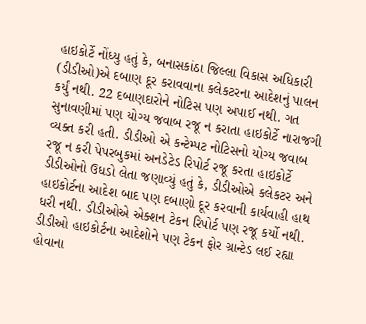હાઇકોર્ટે નોંધ્યુ હતું કે, બનાસકાંઠા જિલ્લા વિકાસ અધિકારી (ડીડીઓ)એ દબાણ દૂર કરાવવાના કલેકટરના આદેશનું પાલન કર્યું નથી. 22 દબાણદારોને નોટિસ પણ અપાઈ નથી. ગત સુનાવણીમાં પણ યોગ્ય જવાબ રજૂ ન કરાતા હાઇકોર્ટે નારાજગી વ્યક્ત કરી હતી. ડીડીઓ એ કન્ટેમ્પટ નોટિસનો યોગ્ય જવાબ રજૂ ન કરી પેપરબુકમાં અનડેટેડ રિપોર્ટ રજૂ કરતા હાઇકોર્ટે ડીડીઓનો ઉધડો લેતા જણાવ્યું હતું કે, ડીડીઓએ કલેકટર અને હાઇકોર્ટના આદેશ બાદ પણ દબાણો દૂર કરવાની કાર્યવાહી હાથ ધરી નથી. ડીડીઓએ એક્શન ટેકન રિપોર્ટ પણ રજૂ કર્યો નથી. ડીડીઓ હાઇકોર્ટના આદેશોને પણ ટેકન ફોર ગ્રાન્ટેડ લઈ રહ્યા હોવાના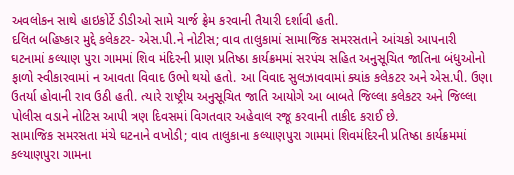અવલોકન સાથે હાઇકોર્ટે ડીડીઓ સામે ચાર્જ ફ્રેમ કરવાની તૈયારી દર્શાવી હતી.
દલિત બહિષ્કાર મુદ્દે કલેકટર- એસ.પી.ને નોટીસ; વાવ તાલુકામાં સામાજિક સમરસતાને આંચકો આપનારી ઘટનામાં કલ્યાણ પુરા ગામમાં શિવ મંદિરની પ્રાણ પ્રતિષ્ઠા કાર્યક્રમમાં સરપંચ સહિત અનુસૂચિત જાતિના બંધુઓનો ફાળો સ્વીકારવામાં ન આવતા વિવાદ ઉભો થયો હતો. આ વિવાદ સુલઝાવવામાં ક્યાંક કલેકટર અને એસ.પી. ઉણા ઉતર્યા હોવાની રાવ ઉઠી હતી. ત્યારે રાષ્ટ્રીય અનુસૂચિત જાતિ આયોગે આ બાબતે જિલ્લા કલેકટર અને જિલ્લા પોલીસ વડાને નોટિસ આપી ત્રણ દિવસમાં વિગતવાર અહેવાલ રજૂ કરવાની તાકીદ કરાઈ છે.
સામાજિક સમરસતા મંચે ઘટનાને વખોડી; વાવ તાલુકાના કલ્યાણપુરા ગામમાં શિવમંદિરની પ્રતિષ્ઠા કાર્યક્રમમાં કલ્યાણપુરા ગામના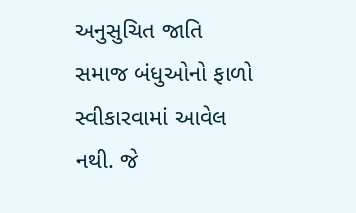અનુસુચિત જાતિ સમાજ બંધુઓનો ફાળો સ્વીકારવામાં આવેલ નથી. જે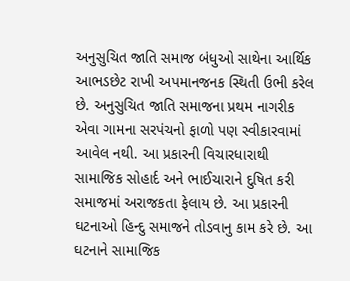અનુસુચિત જાતિ સમાજ બંધુઓ સાથેના આર્થિક આભડછેટ રાખી અપમાનજનક સ્થિતી ઉભી કરેલ છે. અનુસુચિત જાતિ સમાજના પ્રથમ નાગરીક એવા ગામના સરપંચનો ફાળો પણ સ્વીકારવામાં આવેલ નથી. આ પ્રકારની વિચારધારાથી સામાજિક સોહાર્દ અને ભાઈચારાને દુષિત કરી સમાજમાં અરાજકતા ફેલાય છે. આ પ્રકારની ઘટનાઓ હિન્દુ સમાજને તોડવાનુ કામ કરે છે. આ ઘટનાને સામાજિક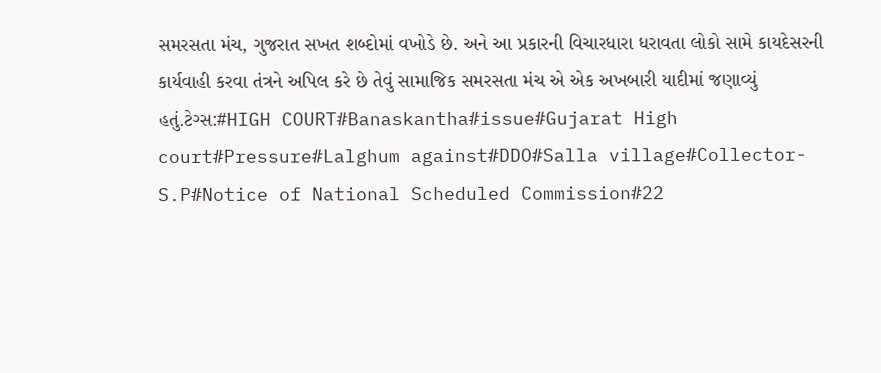સમરસતા મંચ, ગુજરાત સખત શબ્દોમાં વખોડે છે. અને આ પ્રકારની વિચારધારા ધરાવતા લોકો સામે કાયદેસરની કાર્યવાહી કરવા તંત્રને અપિલ કરે છે તેવું સામાજિક સમરસતા મંચ એ એક અખબારી યાદીમાં જણાવ્યું હતું.ટેગ્સ:#HIGH COURT#Banaskantha#issue#Gujarat High court#Pressure#Lalghum against#DDO#Salla village#Collector-S.P#Notice of National Scheduled Commission#22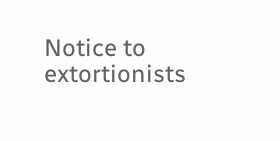Notice to extortionists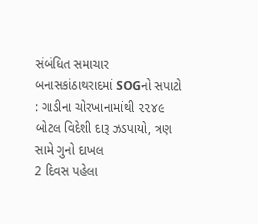સંબંધિત સમાચાર
બનાસકાંઠાથરાદમાં SOGનો સપાટો : ગાડીના ચોરખાનામાંથી ૨૨૪૯ બોટલ વિદેશી દારૂ ઝડપાયો, ત્રણ સામે ગુનો દાખલ
2 દિવસ પહેલા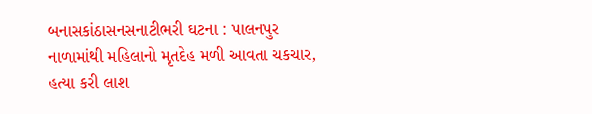બનાસકાંઠાસનસનાટીભરી ઘટના : પાલનપુર નાળામાંથી મહિલાનો મૃતદેહ મળી આવતા ચકચાર, હત્યા કરી લાશ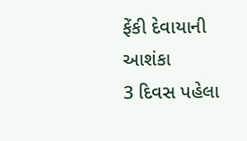ફેંકી દેવાયાની આશંકા
3 દિવસ પહેલા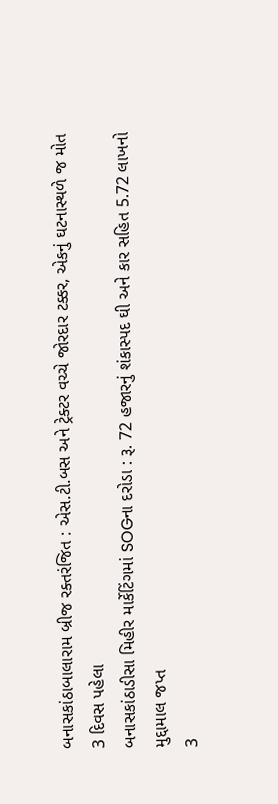બનાસકાંઠાબાલારામ બ્રીજ રક્તરંજિત : એસ.ટી.બસ અને ટ્રેક્ટર વચ્ચે જોરદાર ટક્કર, એકનું ઘટનાસ્થળે જ મોત
3 દિવસ પહેલા
બનાસકાંઠાડીસા મિહીર માર્કેટિંગમાં SOGના દરોડા : રૂ. 72 હજારનું શંકાસ્પદ ઘી અને કાર સહિત 5.72 લાખનો મુદ્દામાલ જપ્ત
3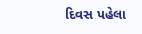દિવસ પહેલા